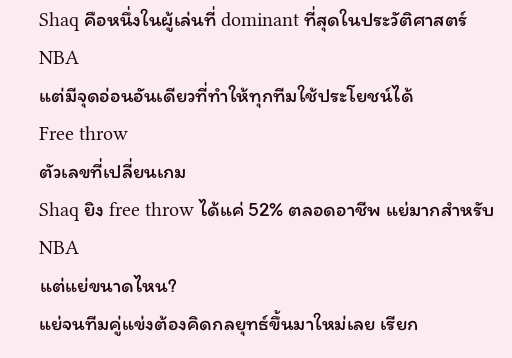Shaq คือหนึ่งในผู้เล่นที่ dominant ที่สุดในประวัติศาสตร์ NBA
แต่มีจุดอ่อนอันเดียวที่ทำให้ทุกทีมใช้ประโยชน์ได้
Free throw
ตัวเลขที่เปลี่ยนเกม
Shaq ยิง free throw ได้แค่ 52% ตลอดอาชีพ แย่มากสำหรับ NBA
แต่แย่ขนาดไหน?
แย่จนทีมคู่แข่งต้องคิดกลยุทธ์ขึ้นมาใหม่เลย เรียก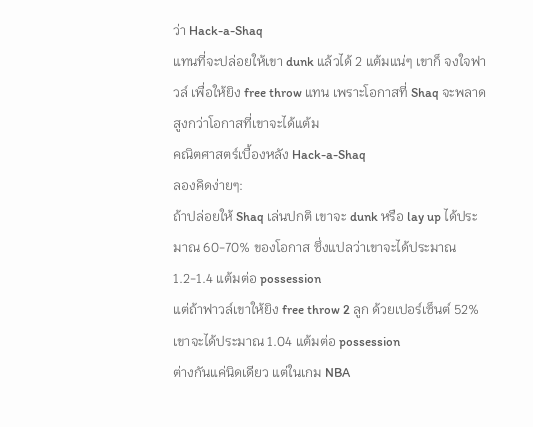ว่า Hack-a-Shaq
แทนที่จะปล่อยให้เขา dunk แล้วได้ 2 แต้มแน่ๆ เขาก็ จงใจฟาวล์ เพื่อให้ยิง free throw แทน เพราะโอกาสที่ Shaq จะพลาดสูงกว่าโอกาสที่เขาจะได้แต้ม
คณิตศาสตร์เบื้องหลัง Hack-a-Shaq
ลองคิดง่ายๆ:
ถ้าปล่อยให้ Shaq เล่นปกติ เขาจะ dunk หรือ lay up ได้ประมาณ 60-70% ของโอกาส ซึ่งแปลว่าเขาจะได้ประมาณ 1.2-1.4 แต้มต่อ possession
แต่ถ้าฟาวล์เขาให้ยิง free throw 2 ลูก ด้วยเปอร์เซ็นต์ 52% เขาจะได้ประมาณ 1.04 แต้มต่อ possession
ต่างกันแค่นิดเดียว แต่ในเกม NBA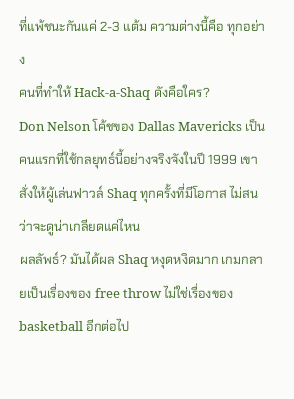ที่แพ้ชนะกันแค่ 2-3 แต้ม ความต่างนี้คือ ทุกอย่าง
คนที่ทำให้ Hack-a-Shaq ดังคือใคร?
Don Nelson โค้ชของ Dallas Mavericks เป็นคนแรกที่ใช้กลยุทธ์นี้อย่างจริงจังในปี 1999 เขาสั่งให้ผู้เล่นฟาวล์ Shaq ทุกครั้งที่มีโอกาส ไม่สนว่าจะดูน่าเกลียดแค่ไหน
ผลลัพธ์? มันได้ผล Shaq หงุดหงิดมาก เกมกลายเป็นเรื่องของ free throw ไม่ใช่เรื่องของ basketball อีกต่อไป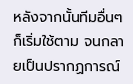หลังจากนั้นทีมอื่นๆ ก็เริ่มใช้ตาม จนกลายเป็นปรากฏการณ์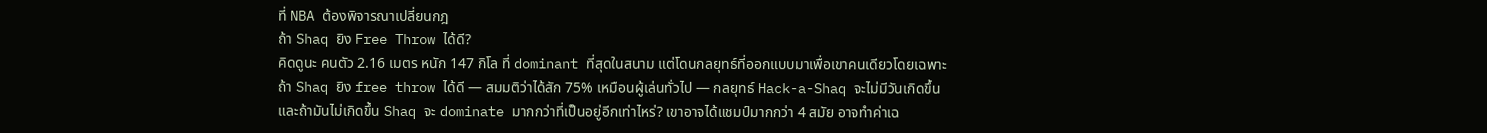ที่ NBA ต้องพิจารณาเปลี่ยนกฎ
ถ้า Shaq ยิง Free Throw ได้ดี?
คิดดูนะ คนตัว 2.16 เมตร หนัก 147 กิโล ที่ dominant ที่สุดในสนาม แต่โดนกลยุทธ์ที่ออกแบบมาเพื่อเขาคนเดียวโดยเฉพาะ
ถ้า Shaq ยิง free throw ได้ดี — สมมติว่าได้สัก 75% เหมือนผู้เล่นทั่วไป — กลยุทธ์ Hack-a-Shaq จะไม่มีวันเกิดขึ้น
และถ้ามันไม่เกิดขึ้น Shaq จะ dominate มากกว่าที่เป็นอยู่อีกเท่าไหร่? เขาอาจได้แชมป์มากกว่า 4 สมัย อาจทำค่าเฉ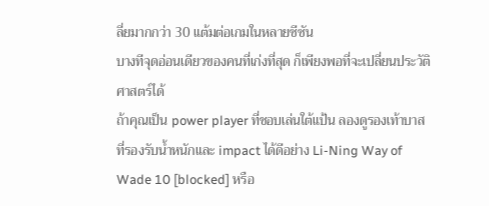ลี่ยมากกว่า 30 แต้มต่อเกมในหลายซีซัน
บางทีจุดอ่อนเดียวของคนที่เก่งที่สุด ก็เพียงพอที่จะเปลี่ยนประวัติศาสตร์ได้
ถ้าคุณเป็น power player ที่ชอบเล่นใต้แป้น ลองดูรองเท้าบาสที่รองรับน้ำหนักและ impact ได้ดีอย่าง Li-Ning Way of Wade 10 [blocked] หรือ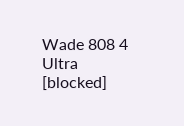Wade 808 4 Ultra [blocked]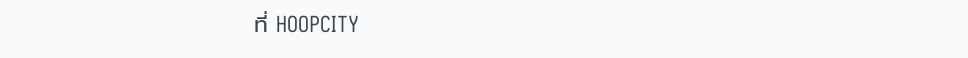ที่ HOOPCITY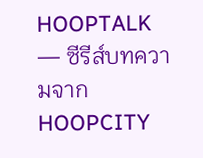HOOPTALK — ซีรีส์บทความจาก HOOPCITY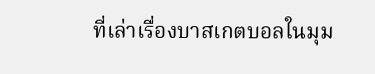ที่เล่าเรื่องบาสเกตบอลในมุม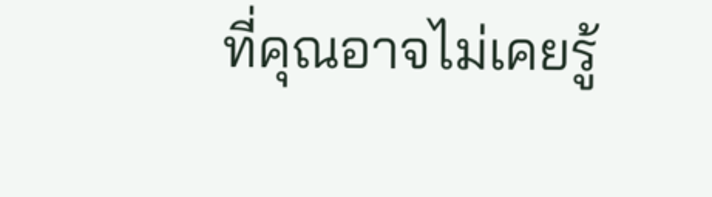ที่คุณอาจไม่เคยรู้